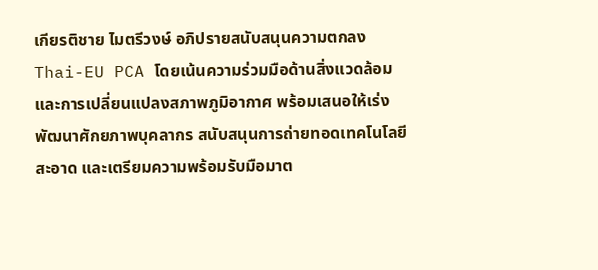เกียรติชาย ไมตรีวงษ์ อภิปรายสนับสนุนความตกลง Thai-EU PCA โดยเน้นความร่วมมือด้านสิ่งแวดล้อมและการเปลี่ยนแปลงสภาพภูมิอากาศ พร้อมเสนอให้เร่งพัฒนาศักยภาพบุคลากร สนับสนุนการถ่ายทอดเทคโนโลยีสะอาด และเตรียมความพร้อมรับมือมาต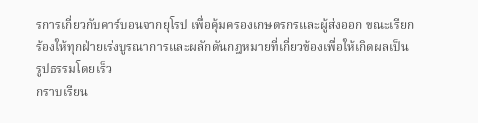รการเกี่ยวกับคาร์บอนจากยุโรป เพื่อคุ้มครองเกษตรกรและผู้ส่งออก ขณะเรียกร้องให้ทุกฝ่ายเร่งบูรณาการและผลักดันกฎหมายที่เกี่ยวข้องเพื่อให้เกิดผลเป็นรูปธรรมโดยเร็ว
กราบเรียน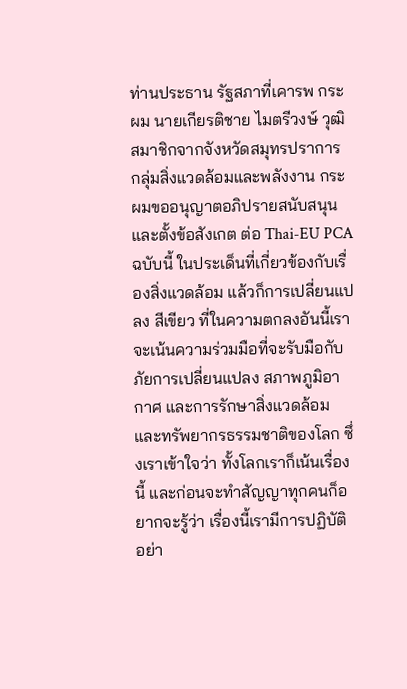ท่านประธาน รัฐสภาที่เคารพ กระผม นายเกียรติชาย ไมตรีวงษ์ วุฒิสมาชิกจากจังหวัดสมุทรปราการ กลุ่มสิ่งแวดล้อมและพลังงาน กระผมขออนุญาตอภิปรายสนับสนุน และตั้งข้อสังเกต ต่อ Thai-EU PCA ฉบับนี้ ในประเด็นที่เกี่ยวข้องกับเรื่องสิ่งแวดล้อม แล้วก็การเปลี่ยนแปลง สีเขียว ที่ในความตกลงอันนี้เราจะเน้นความร่วมมือที่จะรับมือกับภัยการเปลี่ยนแปลง สภาพภูมิอากาศ และการรักษาสิ่งแวดล้อม และทรัพยากรธรรมชาติของโลก ซึ่งเราเข้าใจว่า ทั้งโลกเราก็เน้นเรื่องนี้ และก่อนจะทำสัญญาทุกคนก็อยากจะรู้ว่า เรื่องนี้เรามีการปฏิบัติ อย่า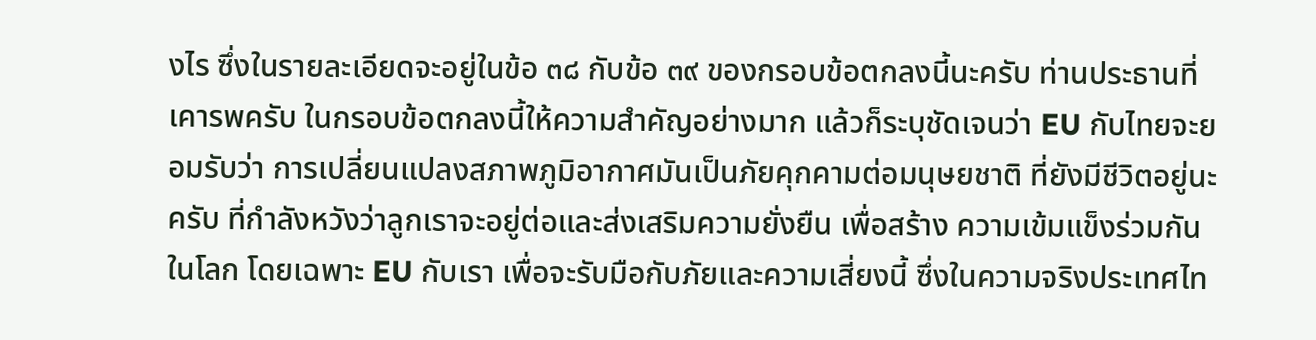งไร ซึ่งในรายละเอียดจะอยู่ในข้อ ๓๘ กับข้อ ๓๙ ของกรอบข้อตกลงนี้นะครับ ท่านประธานที่เคารพครับ ในกรอบข้อตกลงนี้ให้ความสำคัญอย่างมาก แล้วก็ระบุชัดเจนว่า EU กับไทยจะยอมรับว่า การเปลี่ยนแปลงสภาพภูมิอากาศมันเป็นภัยคุกคามต่อมนุษยชาติ ที่ยังมีชีวิตอยู่นะครับ ที่กำลังหวังว่าลูกเราจะอยู่ต่อและส่งเสริมความยั่งยืน เพื่อสร้าง ความเข้มแข็งร่วมกันในโลก โดยเฉพาะ EU กับเรา เพื่อจะรับมือกับภัยและความเสี่ยงนี้ ซึ่งในความจริงประเทศไท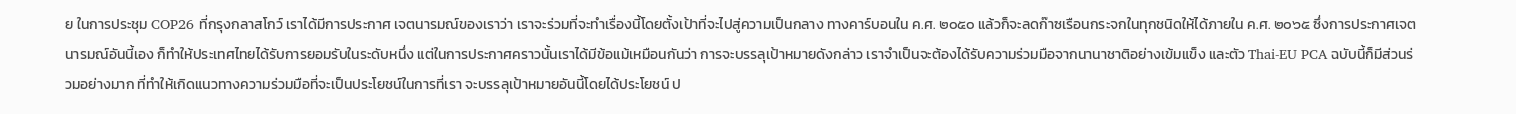ย ในการประชุม COP26 ที่กรุงกลาสโกว์ เราได้มีการประกาศ เจตนารมณ์ของเราว่า เราจะร่วมที่จะทำเรื่องนี้โดยตั้งเป้าที่จะไปสู่ความเป็นกลาง ทางคาร์บอนใน ค.ศ. ๒๐๕๐ แล้วก็จะลดก๊าซเรือนกระจกในทุกชนิดให้ได้ภายใน ค.ศ. ๒๐๖๕ ซึ่งการประกาศเจตนารมณ์อันนี้เอง ก็ทำให้ประเทศไทยได้รับการยอมรับในระดับหนึ่ง แต่ในการประกาศคราวนั้นเราได้มีข้อแม้เหมือนกันว่า การจะบรรลุเป้าหมายดังกล่าว เราจำเป็นจะต้องได้รับความร่วมมือจากนานาชาติอย่างเข้มแข็ง และตัว Thai-EU PCA ฉบับนี้ก็มีส่วนร่วมอย่างมาก ที่ทำให้เกิดแนวทางความร่วมมือที่จะเป็นประโยชน์ในการที่เรา จะบรรลุเป้าหมายอันนี้โดยได้ประโยชน์ ป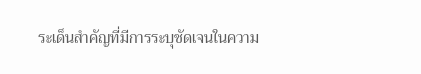ระเด็นสำคัญที่มีการระบุชัดเจนในความ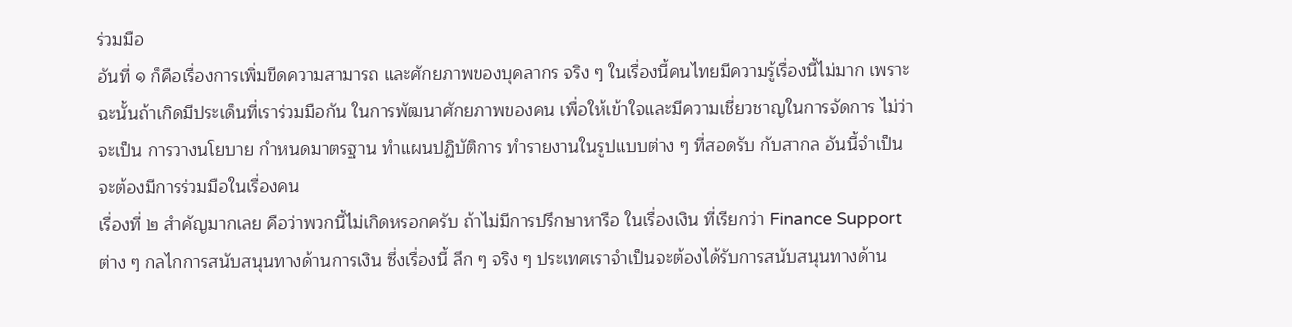ร่วมมือ
อันที่ ๑ ก็คือเรื่องการเพิ่มขีดความสามารถ และศักยภาพของบุคลากร จริง ๆ ในเรื่องนี้คนไทยมีความรู้เรื่องนี้ไม่มาก เพราะฉะนั้นถ้าเกิดมีประเด็นที่เราร่วมมือกัน ในการพัฒนาศักยภาพของคน เพื่อให้เข้าใจและมีความเชี่ยวชาญในการจัดการ ไม่ว่าจะเป็น การวางนโยบาย กำหนดมาตรฐาน ทำแผนปฏิบัติการ ทำรายงานในรูปแบบต่าง ๆ ที่สอดรับ กับสากล อันนี้จำเป็นจะต้องมีการร่วมมือในเรื่องคน
เรื่องที่ ๒ สำคัญมากเลย คือว่าพวกนี้ไม่เกิดหรอกครับ ถ้าไม่มีการปรึกษาหารือ ในเรื่องเงิน ที่เรียกว่า Finance Support ต่าง ๆ กลไกการสนับสนุนทางด้านการเงิน ซึ่งเรื่องนี้ ลึก ๆ จริง ๆ ประเทศเราจำเป็นจะต้องได้รับการสนับสนุนทางด้าน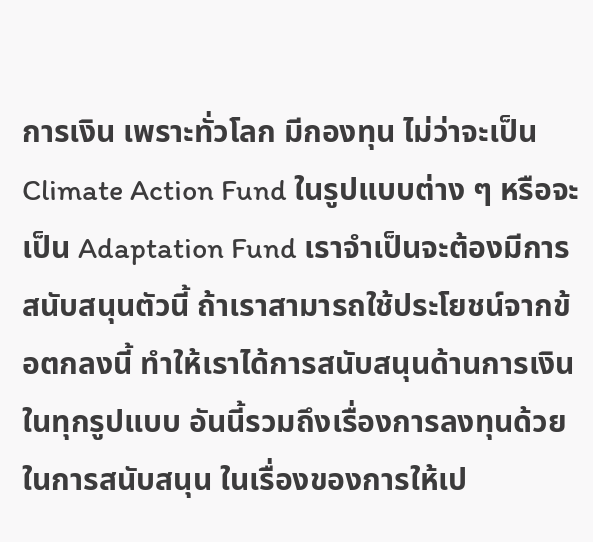การเงิน เพราะทั่วโลก มีกองทุน ไม่ว่าจะเป็น Climate Action Fund ในรูปแบบต่าง ๆ หรือจะเป็น Adaptation Fund เราจำเป็นจะต้องมีการสนับสนุนตัวนี้ ถ้าเราสามารถใช้ประโยชน์จากข้อตกลงนี้ ทำให้เราได้การสนับสนุนด้านการเงินในทุกรูปแบบ อันนี้รวมถึงเรื่องการลงทุนด้วย ในการสนับสนุน ในเรื่องของการให้เป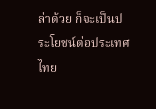ล่าด้วย ก็จะเป็นประโยชน์ต่อประเทศไทย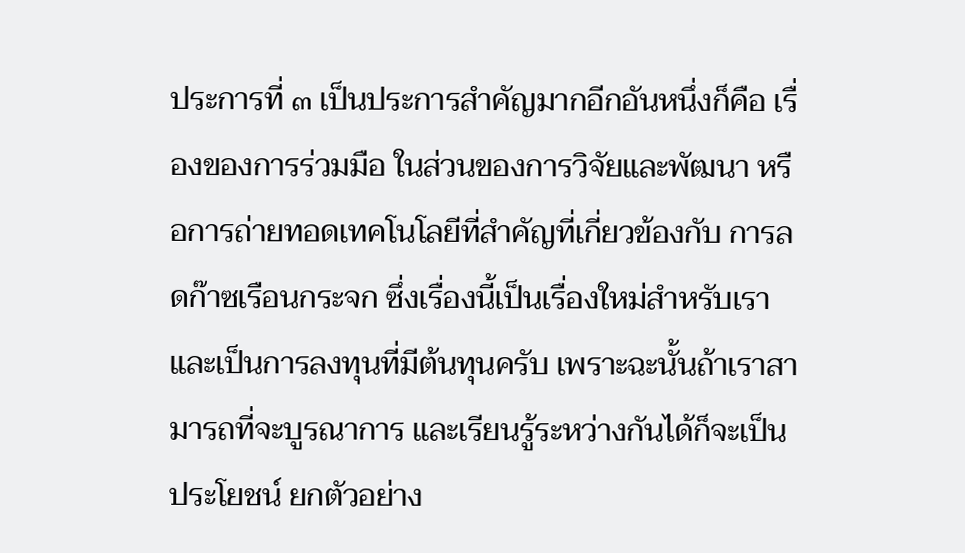ประการที่ ๓ เป็นประการสำคัญมากอีกอันหนึ่งก็คือ เรื่องของการร่วมมือ ในส่วนของการวิจัยและพัฒนา หรือการถ่ายทอดเทคโนโลยีที่สำคัญที่เกี่ยวข้องกับ การลดก๊าซเรือนกระจก ซึ่งเรื่องนี้เป็นเรื่องใหม่สำหรับเรา และเป็นการลงทุนที่มีต้นทุนครับ เพราะฉะนั้นถ้าเราสามารถที่จะบูรณาการ และเรียนรู้ระหว่างกันได้ก็จะเป็นประโยชน์ ยกตัวอย่าง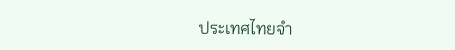ประเทศไทยจำ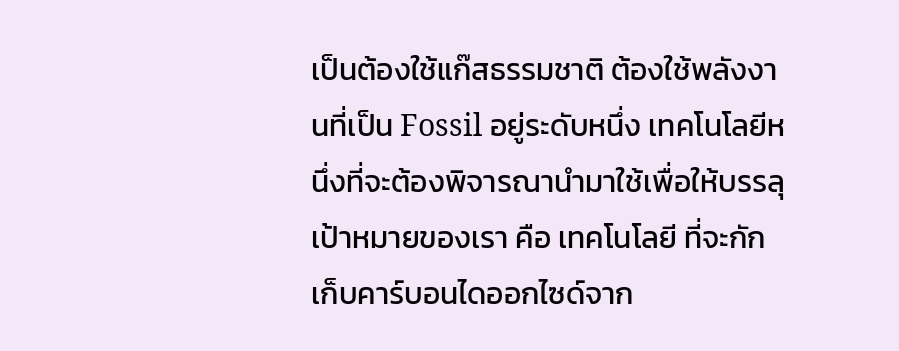เป็นต้องใช้แก๊สธรรมชาติ ต้องใช้พลังงานที่เป็น Fossil อยู่ระดับหนึ่ง เทคโนโลยีหนึ่งที่จะต้องพิจารณานำมาใช้เพื่อให้บรรลุเป้าหมายของเรา คือ เทคโนโลยี ที่จะกักเก็บคาร์บอนไดออกไซด์จาก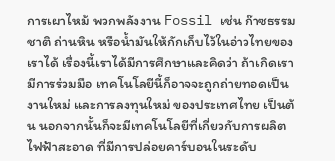การเผาไหม้ พวกพลังงาน Fossil เช่น ก๊าซธรรมชาติ ถ่านหิน หรือน้ำมันให้กักเก็บไว้ในอ่าวไทยของเราได้ เรื่องนี้เราได้มีการศึกษาและคิดว่า ถ้าเกิดเรามีการร่วมมือ เทคโนโลยีนี้ก็อาจจะถูกถ่ายทอดเป็นงานใหม่ และการลงทุนใหม่ ของประเทศไทย เป็นต้น นอกจากนั้นก็จะมีเทคโนโลยีที่เกี่ยวกับการผลิตไฟฟ้าสะอาด ที่มีการปล่อยคาร์บอนในระดับ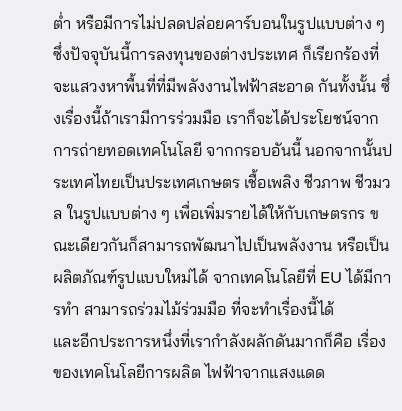ต่ำ หรือมีการไม่ปลดปล่อยคาร์บอนในรูปแบบต่าง ๆ ซึ่งปัจจุบันนี้การลงทุนของต่างประเทศ ก็เรียกร้องที่จะแสวงหาพื้นที่ที่มีพลังงานไฟฟ้าสะอาด กันทั้งนั้น ซึ่งเรื่องนี้ถ้าเรามีการร่วมมือ เราก็จะได้ประโยชน์จากการถ่ายทอดเทคโนโลยี จากกรอบอันนี้ นอกจากนั้นประเทศไทยเป็นประเทศเกษตร เชื้อเพลิง ชีวภาพ ชีวมวล ในรูปแบบต่าง ๆ เพื่อเพิ่มรายได้ให้กับเกษตรกร ขณะเดียวกันก็สามารถพัฒนาไปเป็นพลังงาน หรือเป็นผลิตภัณฑ์รูปแบบใหม่ได้ จากเทคโนโลยีที่ EU ได้มีการทำ สามารถร่วมไม้ร่วมมือ ที่จะทำเรื่องนี้ได้
และอีกประการหนึ่งที่เรากำลังผลักดันมากก็คือ เรื่องของเทคโนโลยีการผลิต ไฟฟ้าจากแสงแดด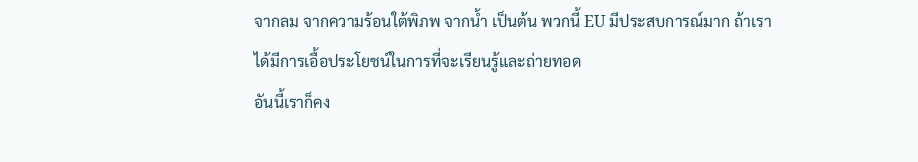จากลม จากความร้อนใต้พิภพ จากน้ำ เป็นต้น พวกนี้ EU มีประสบการณ์มาก ถ้าเราได้มีการเอื้อประโยชน์ในการที่จะเรียนรู้และถ่ายทอด
อันนี้เราก็คง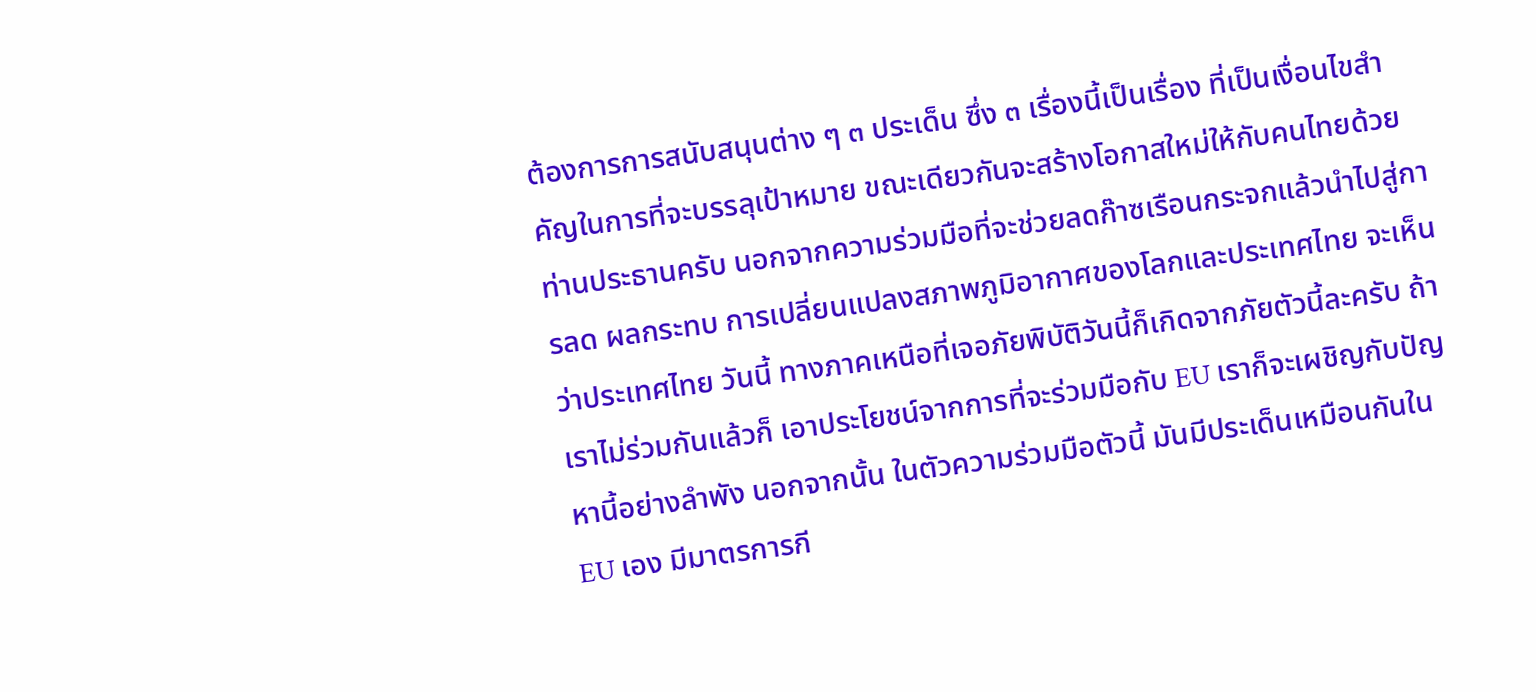ต้องการการสนับสนุนต่าง ๆ ๓ ประเด็น ซึ่ง ๓ เรื่องนี้เป็นเรื่อง ที่เป็นเงื่อนไขสำคัญในการที่จะบรรลุเป้าหมาย ขณะเดียวกันจะสร้างโอกาสใหม่ให้กับคนไทยด้วย ท่านประธานครับ นอกจากความร่วมมือที่จะช่วยลดก๊าซเรือนกระจกแล้วนำไปสู่การลด ผลกระทบ การเปลี่ยนแปลงสภาพภูมิอากาศของโลกและประเทศไทย จะเห็นว่าประเทศไทย วันนี้ ทางภาคเหนือที่เจอภัยพิบัติวันนี้ก็เกิดจากภัยตัวนี้ละครับ ถ้าเราไม่ร่วมกันแล้วก็ เอาประโยชน์จากการที่จะร่วมมือกับ EU เราก็จะเผชิญกับปัญหานี้อย่างลำพัง นอกจากนั้น ในตัวความร่วมมือตัวนี้ มันมีประเด็นเหมือนกันใน EU เอง มีมาตรการกี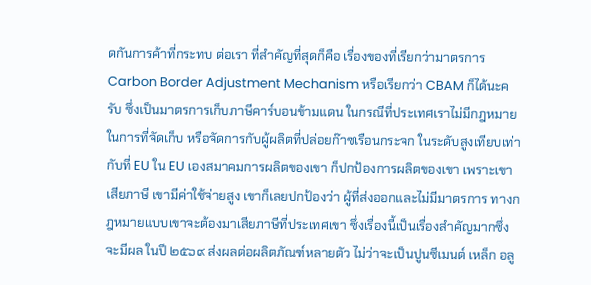ดกันการค้าที่กระทบ ต่อเรา ที่สำคัญที่สุดก็คือ เรื่องของที่เรียกว่ามาตรการ Carbon Border Adjustment Mechanism หรือเรียกว่า CBAM ก็ได้นะครับ ซึ่งเป็นมาตรการเก็บภาษีคาร์บอนข้ามแดน ในกรณีที่ประเทศเราไม่มีกฎหมายในการที่จัดเก็บ หรือจัดการกับผู้ผลิตที่ปล่อยก๊าซเรือนกระจก ในระดับสูงเทียบเท่ากับที่ EU ใน EU เองสมาคมการผลิตของเขา ก็ปกป้องการผลิตของเขา เพราะเขาเสียภาษี เขามีค่าใช้จ่ายสูง เขาก็เลยปกป้องว่า ผู้ที่ส่งออกและไม่มีมาตรการ ทางกฎหมายแบบเขาจะต้องมาเสียภาษีที่ประเทศเขา ซึ่งเรื่องนี้เป็นเรื่องสำคัญมากซึ่งจะมีผล ในปี ๒๕๖๙ ส่งผลต่อผลิตภัณฑ์หลายตัว ไม่ว่าจะเป็นปูนซีเมนต์ เหล็ก อลู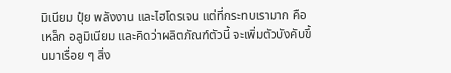มิเนียม ปุ๋ย พลังงาน และไฮโดรเจน แต่ที่กระทบเรามาก คือ เหล็ก อลูมิเนียม และคิดว่าผลิตภัณฑ์ตัวนี้ จะเพิ่มตัวบังคับขึ้นมาเรื่อย ๆ สิ่ง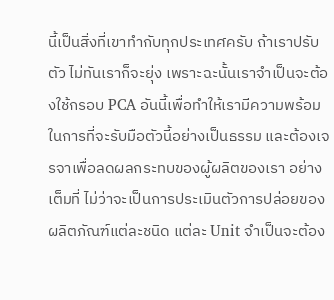นี้เป็นสิ่งที่เขาทำกับทุกประเทศครับ ถ้าเราปรับตัว ไม่ทันเราก็จะยุ่ง เพราะฉะนั้นเราจำเป็นจะต้องใช้กรอบ PCA อันนี้เพื่อทำให้เรามีความพร้อม ในการที่จะรับมือตัวนี้อย่างเป็นธรรม และต้องเจรจาเพื่อลดผลกระทบของผู้ผลิตของเรา อย่างเต็มที่ ไม่ว่าจะเป็นการประเมินตัวการปล่อยของผลิตภัณฑ์แต่ละชนิด แต่ละ Unit จำเป็นจะต้อง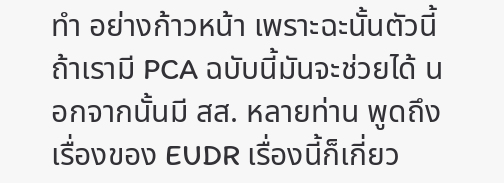ทำ อย่างก้าวหน้า เพราะฉะนั้นตัวนี้ถ้าเรามี PCA ฉบับนี้มันจะช่วยได้ นอกจากนั้นมี สส. หลายท่าน พูดถึงเรื่องของ EUDR เรื่องนี้ก็เกี่ยว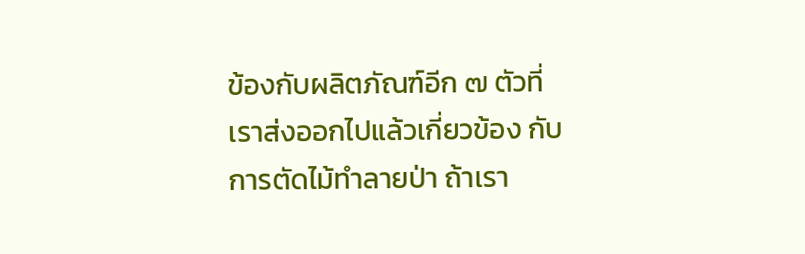ข้องกับผลิตภัณฑ์อีก ๗ ตัวที่เราส่งออกไปแล้วเกี่ยวข้อง กับการตัดไม้ทำลายป่า ถ้าเรา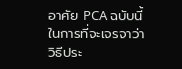อาศัย PCA ฉบับนี้ในการที่จะเจรจาว่า วิธีประ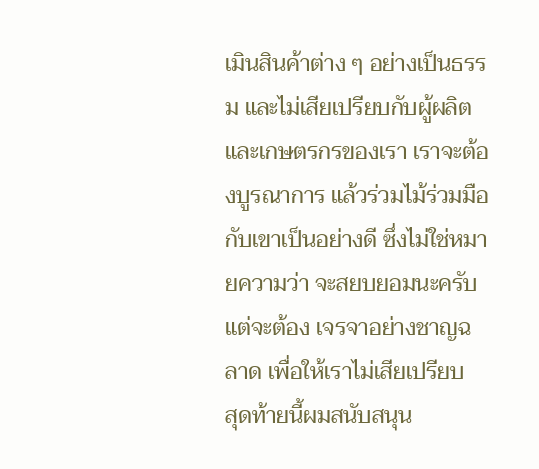เมินสินค้าต่าง ๆ อย่างเป็นธรรม และไม่เสียเปรียบกับผู้ผลิต และเกษตรกรของเรา เราจะต้องบูรณาการ แล้วร่วมไม้ร่วมมือกับเขาเป็นอย่างดี ซึ่งไม่ใช่หมายความว่า จะสยบยอมนะครับ แต่จะต้อง เจรจาอย่างชาญฉลาด เพื่อให้เราไม่เสียเปรียบ
สุดท้ายนี้ผมสนับสนุน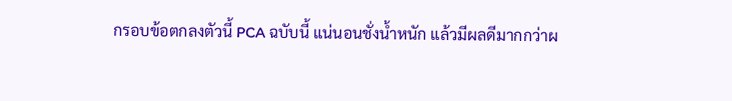กรอบข้อตกลงตัวนี้ PCA ฉบับนี้ แน่นอนชั่งน้ำหนัก แล้วมีผลดีมากกว่าผ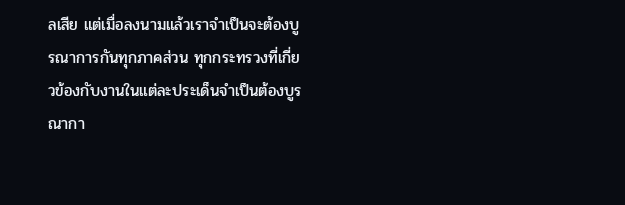ลเสีย แต่เมื่อลงนามแล้วเราจำเป็นจะต้องบูรณาการกันทุกภาคส่วน ทุกกระทรวงที่เกี่ยวข้องกับงานในแต่ละประเด็นจำเป็นต้องบูรณากา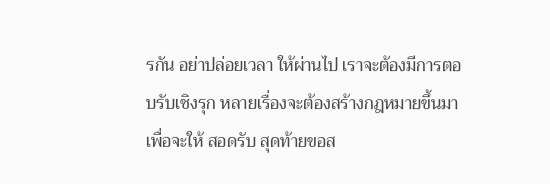รกัน อย่าปล่อยเวลา ให้ผ่านไป เราจะต้องมีการตอบรับเชิงรุก หลายเรื่องจะต้องสร้างกฎหมายขึ้นมาเพื่อจะให้ สอดรับ สุดท้ายขอส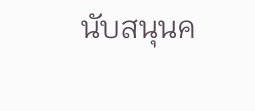นับสนุนค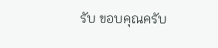รับ ขอบคุณครับ